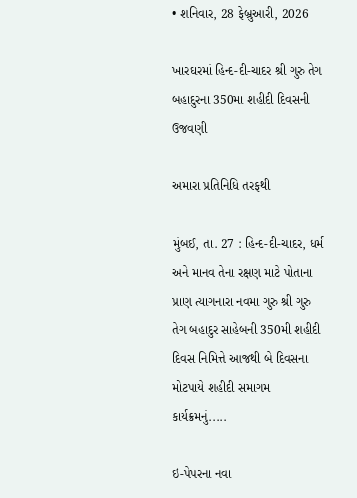• શનિવાર, 28 ફેબ્રુઆરી, 2026

ખારઘરમાં હિન્દ-દી-ચાદર શ્રી ગુરુ તેગ બહાદુરના 350મા શહીદી દિવસની ઉજવણી

અમારા પ્રતિનિધિ તરફથી

મુંબઈ, તા. 27 : હિન્દ-દી-ચાદર, ધર્મ અને માનવ તેના રક્ષણ માટે પોતાના પ્રાણ ત્યાગનારા નવમા ગુરુ શ્રી ગુરુ તેગ બહાદુર સાહેબની 350મી શહીદી દિવસ નિમિત્તે આજથી બે દિવસના મોટપાયે શહીદી સમાગમ કાર્યક્રમનું.....

ઇ-પેપરના નવા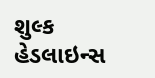શુલ્ક
હેડલાઇન્સ